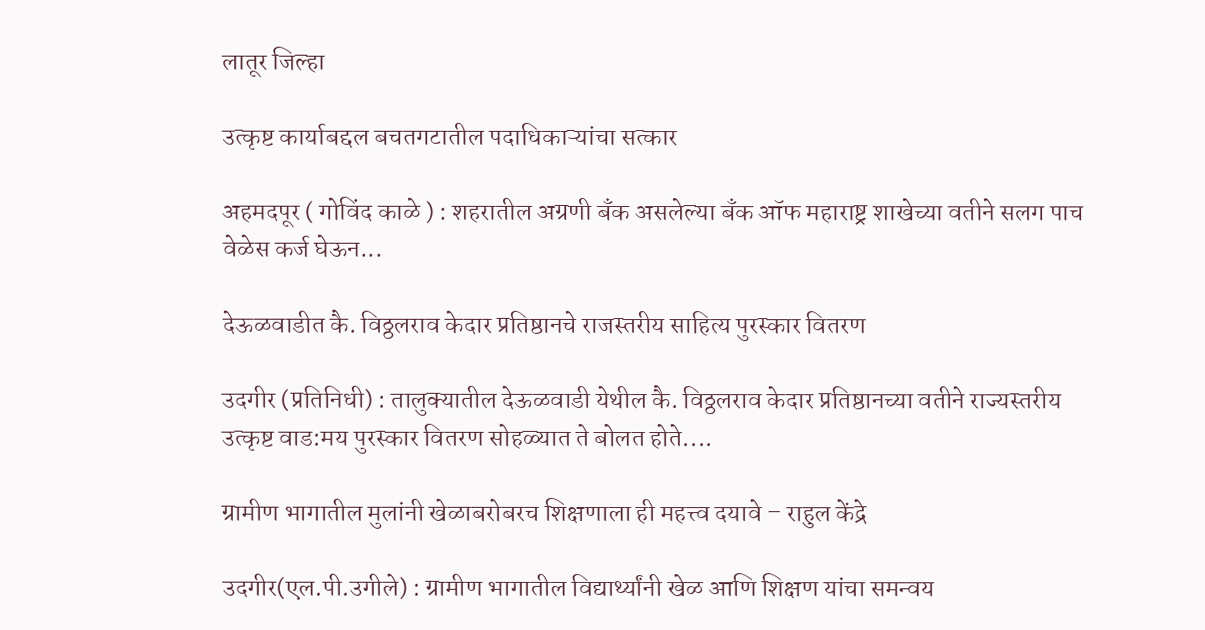लातूर जिल्हा

उत्कृष्ट कार्याबद्दल बचतगटातील पदाधिकाऱ्यांचा सत्कार

अहमदपूर ( गोविंद काळे ) : शहरातील अग्रणी बँक असलेल्या बॅंक ऑफ महाराष्ट्र शाखेच्या वतीने सलग पाच वेळेस कर्ज घेऊन...

देऊळवाडीत कै. विठ्ठलराव केदार प्रतिष्ठानचे राजस्तरीय साहित्य पुरस्कार वितरण

उदगीर (प्रतिनिधी) : तालुक्यातील देऊळवाडी येथील कै. विठ्ठलराव केदार प्रतिष्ठानच्या वतीने राज्यस्तरीय उत्कृष्ट वाड:मय पुरस्कार वितरण सोहळ्यात ते बोलत होते....

ग्रामीण भागातील मुलांनी खेळाबरोबरच शिक्षणाला ही महत्त्व दयावे – राहुल केंद्रे

उदगीर(एल.पी.उगीले) : ग्रामीण भागातील विद्यार्थ्यांनी खेळ आणि शिक्षण यांचा समन्वय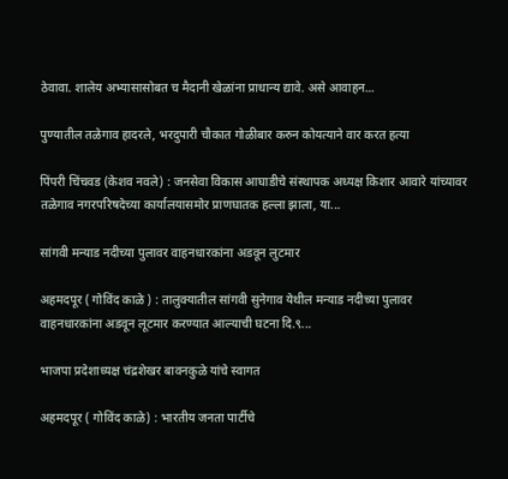ठेवावा. शालेय अभ्यासासोबत च मैदानी खेळांना प्राधान्य द्यावे. असे आवाहन...

पुण्यातील तळेगाव हादरले, भरदुपारी चौकात गोळीबार करुन कोयत्याने वार करत हत्या

पिंपरी चिंचवड (केशव नवले) : जनसेवा विकास आघाडीचे संस्थापक अध्यक्ष किशार आवारे यांच्यावर तळेगाव नगरपरिषदेच्या कार्यालयासमोर प्राणघातक हल्ला झाला, या...

सांगवी मन्याड नदीच्या पुलावर वाहनधारकांना अडवून लुटमार

अहमदपूर ( गोविंद काळे ) : तालुक्यातील सांगवी सुनेगाव येथील मन्याड नदीच्या पुलावर वाहनधारकांना अडवून लूटमार करण्यात आल्याची घटना दि.९...

भाजपा प्रदेशाध्यक्ष चंद्रशेखर बावनकुळे यांचे स्वागत

अहमदपूर ( गोविंद काळे) : भारतीय जनता पार्टीचे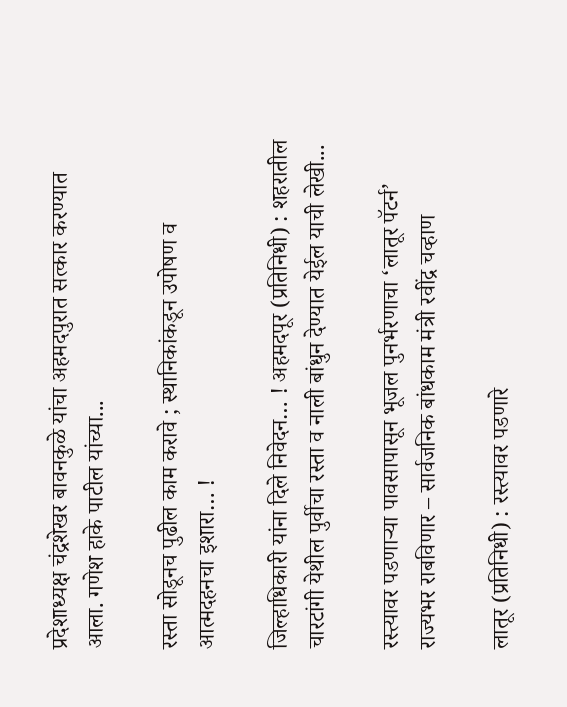प्रदेशाध्यक्ष चंद्रशेखर बावनकुळे यांचा अहमदपुरात सत्कार करण्यात आला. गणेश हाके पाटील यांच्या...

रस्ता सोडूनच पुढील काम करावे ; स्थानिकांकडून उपोषण व आत्मदहनचा इशारा… !

जिल्हाधिकारी यांना दिले निवेदन… ! अहमदपूर (प्रतिनिधी) : शहरातील चारटांगी येथील पुर्वीचा रस्ता व नाली बांधुन देण्यात येईल याची लेखी...

रस्त्यावर पडणाऱ्या पावसापासून भूजल पुनर्भरणाचा ‘लातूर पॅटर्न’ राज्यभर राबविणार – सार्वजनिक बांधकाम मंत्री रवींद्र चव्हाण

लातूर (प्रतिनिधी) : रस्त्यावर पडणारे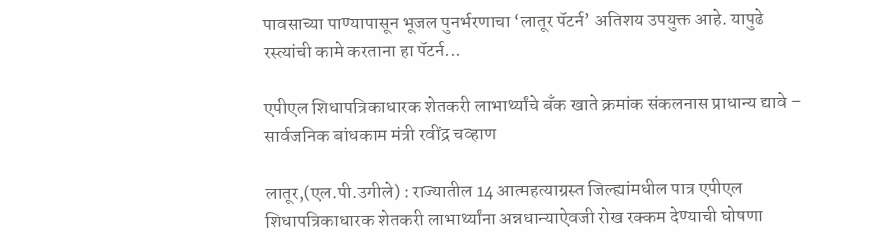पावसाच्या पाण्यापासून भूजल पुनर्भरणाचा ‘लातूर पॅटर्न’ अतिशय उपयुक्त आहे. यापुढे रस्त्यांची कामे करताना हा पॅटर्न...

एपीएल शिधापत्रिकाधारक शेतकरी लाभार्थ्यांचे बँक खाते क्रमांक संकलनास प्राधान्य द्यावे – सार्वजनिक बांधकाम मंत्री रवींद्र चव्हाण

लातूर,(एल.पी.उगीले) : राज्यातील 14 आत्महत्याग्रस्त जिल्ह्यांमधील पात्र एपीएल शिधापत्रिकाधारक शेतकरी लाभार्थ्यांना अन्नधान्याऐवजी रोख रक्कम देण्याची घोषणा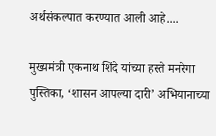अर्थसंकल्पात करण्यात आली आहे....

मुख्यमंत्री एकनाथ शिंदे यांच्या हस्ते मनरेगा पुस्तिका, ‘शासन आपल्या दारी’ अभियानाच्या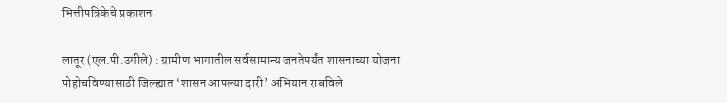भित्तीपत्रिकेचे प्रकाशन

लातूर (एल.पी.उगीले) : ग्रामीण भागातील सर्वसामान्य जनतेपर्यंत शासनाच्या योजना पोहोचविण्यासाठी जिल्ह्यात ‘शासन आपल्या दारी’ अभियान राबविले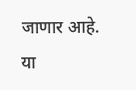जाणार आहे. या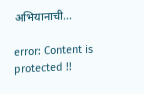अभियानाची...

error: Content is protected !!